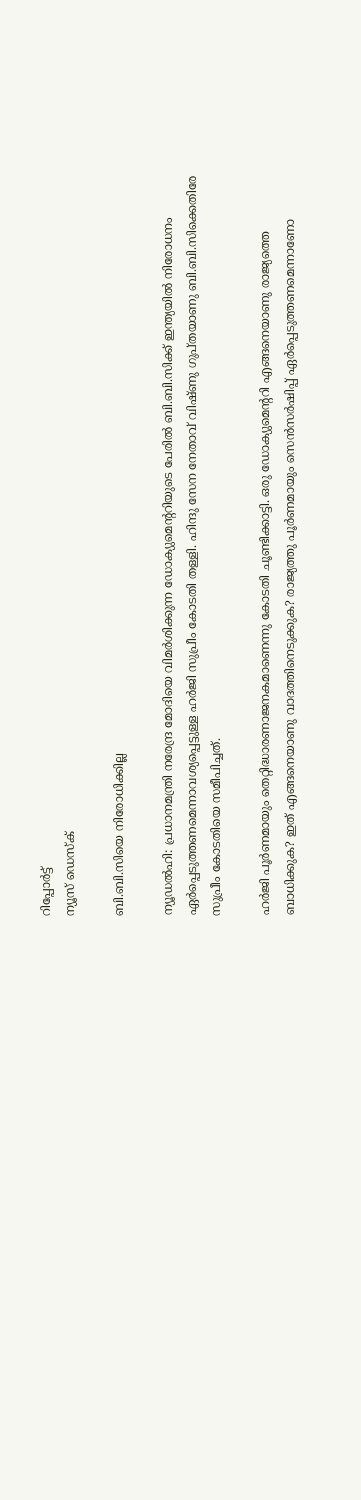റിപ്പോര്‍ട്ട്
ന്യൂസ് ഡെസ്ക്

ബി.ബി.സിയെ നിരോധിക്കില്ല

ന്യൂഡല്‍ഹി: പ്രധാനമന്ത്രി നരേന്ദ്ര മോദിയെ വിമര്‍ശിക്കുന്ന ഡോക്യുമെന്ററിയുടെ പേരില്‍ ബി.ബി.സിക്ക് ഇന്ത്യയില്‍ നിരോധനം ഏര്‍പ്പെടുത്തണമെന്നാവശ്യപ്പെട്ടുള്ള ഹര്‍ജി സുപ്രീം കോടതി തള്ളി. ഹിന്ദു സേന നേതാവ് വിഷ്ണു ഗുപ്തയാണു ബി.ബി.സിക്കെതിരേ സുപ്രീം കോടതിയെ സമീപിച്ചത്.

ഹര്‍ജി പൂര്‍ണമായും തെറ്റിദ്ധാരണാജനകമാണെന്നു കോടതി ചൂണ്ടിക്കാട്ടി. ഒരു ഡോക്യുമെന്ററി എങ്ങനെയാണു രാജ്യത്തെ ബാധിക്കുക? ഇത് എങ്ങനെയാണു വാദത്തിനെടുക്കുക? രാജ്യത്തു പൂര്‍ണമായും സെന്‍സര്‍ഷിപ്പ് ഏര്‍പ്പെടുത്തണമെന്നാണോ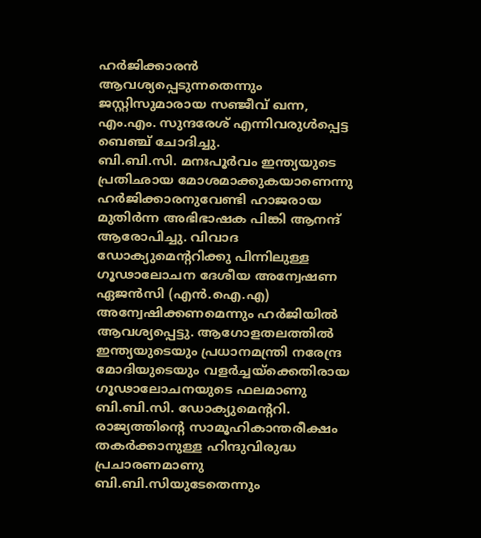ഹര്‍ജിക്കാരന്‍ ആവശ്യപ്പെടുന്നതെന്നും ജസ്റ്റിസുമാരായ സഞ്ജീവ് ഖന്ന, എം.എം. സുന്ദരേശ് എന്നിവരുള്‍പ്പെട്ട ബെഞ്ച് ചോദിച്ചു.
ബി.ബി.സി. മനഃപൂര്‍വം ഇന്ത്യയുടെ പ്രതിഛായ മോശമാക്കുകയാണെന്നു ഹര്‍ജിക്കാരനുവേണ്ടി ഹാജരായ മുതിര്‍ന്ന അഭിഭാഷക പിങ്കി ആനന്ദ് ആരോപിച്ചു. വിവാദ ഡോക്യുമെന്ററിക്കു പിന്നിലുള്ള ഗൂഢാലോചന ദേശീയ അന്വേഷണ ഏജന്‍സി (എന്‍.ഐ.എ) അന്വേഷിക്കണമെന്നും ഹര്‍ജിയില്‍ ആവശ്യപ്പെട്ടു. ആഗോളതലത്തില്‍ ഇന്ത്യയുടെയും പ്രധാനമന്ത്രി നരേന്ദ്ര മോദിയുടെയും വളര്‍ച്ചയ്‌ക്കെതിരായ ഗൂഢാലോചനയുടെ ഫലമാണു ബി.ബി.സി. ഡോക്യുമെന്ററി. രാജ്യത്തിന്റെ സാമൂഹികാന്തരീക്ഷം തകര്‍ക്കാനുള്ള ഹിന്ദുവിരുദ്ധ പ്രചാരണമാണു ബി.ബി.സിയുടേതെന്നും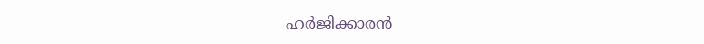ഹര്‍ജിക്കാരന്‍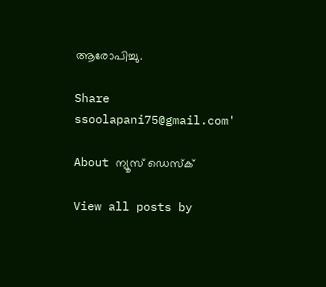ആരോപിച്ചു.

Share
ssoolapani75@gmail.com'

About ന്യൂസ് ഡെസ്ക്

View all posts by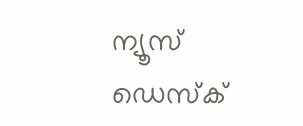ന്യൂസ് ഡെസ്ക്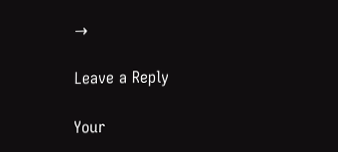→

Leave a Reply

Your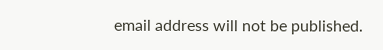email address will not be published.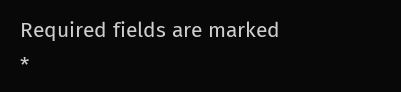Required fields are marked *